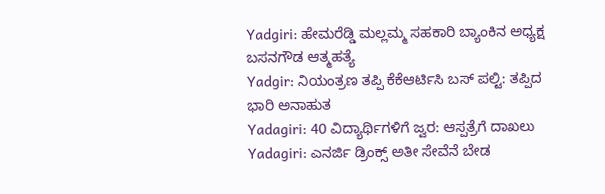Yadgiri: ಹೇಮರೆಡ್ಡಿ ಮಲ್ಲಮ್ಮ ಸಹಕಾರಿ ಬ್ಯಾಂಕಿನ ಅಧ್ಯಕ್ಷ ಬಸನಗೌಡ ಆತ್ಮಹತ್ಯೆ
Yadgir: ನಿಯಂತ್ರಣ ತಪ್ಪಿ ಕೆಕೆಆರ್ಟಿಸಿ ಬಸ್ ಪಲ್ಟಿ: ತಪ್ಪಿದ ಭಾರಿ ಅನಾಹುತ
Yadagiri: 40 ವಿದ್ಯಾರ್ಥಿಗಳಿಗೆ ಜ್ವರ: ಆಸ್ಪತ್ರೆಗೆ ದಾಖಲು
Yadagiri: ಎನರ್ಜಿ ಡ್ರಿಂಕ್ಸ್ ಅತೀ ಸೇವೆನೆ ಬೇಡ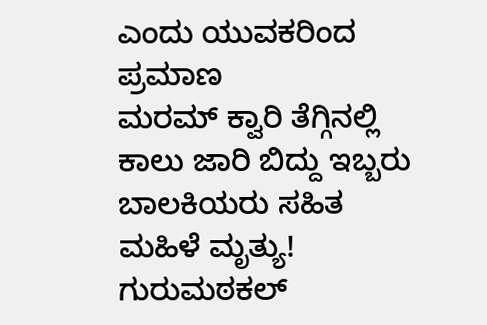ಎಂದು ಯುವಕರಿಂದ ಪ್ರಮಾಣ
ಮರಮ್ ಕ್ವಾರಿ ತೆಗ್ಗಿನಲ್ಲಿ ಕಾಲು ಜಾರಿ ಬಿದ್ದು ಇಬ್ಬರು ಬಾಲಕಿಯರು ಸಹಿತ ಮಹಿಳೆ ಮೃತ್ಯು!
ಗುರುಮಠಕಲ್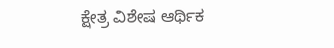ಕ್ಷೇತ್ರ ವಿಶೇಷ ಆರ್ಥಿಕ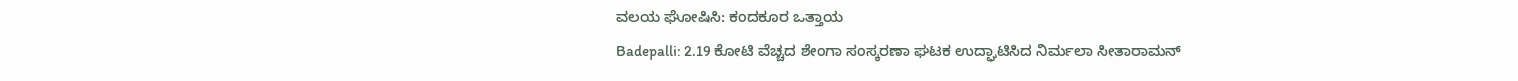ವಲಯ ಘೋಷಿಸಿ: ಕಂದಕೂರ ಒತ್ತಾಯ
Badepalli: 2.19 ಕೋಟಿ ವೆಚ್ಚದ ಶೇಂಗಾ ಸಂಸ್ಕರಣಾ ಘಟಕ ಉದ್ಘಾಟಿಸಿದ ನಿರ್ಮಲಾ ಸೀತಾರಾಮನ್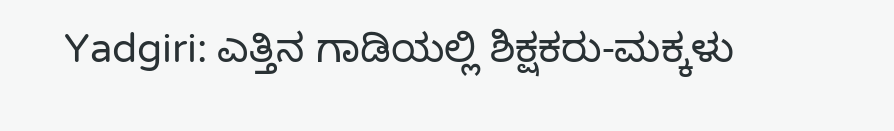Yadgiri: ಎತ್ತಿನ ಗಾಡಿಯಲ್ಲಿ ಶಿಕ್ಷಕರು-ಮಕ್ಕಳು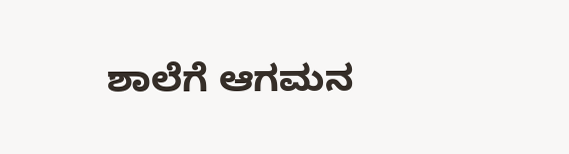ಶಾಲೆಗೆ ಆಗಮನ